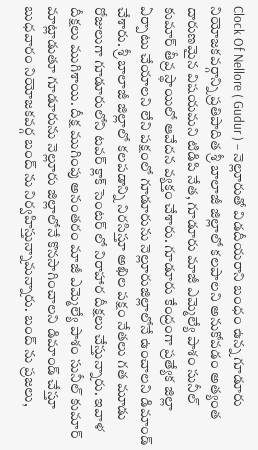Clock Of Nellore ( Gudur ) – నెల్లూరుతో విడదీయరాని బంధం ఉన్న గూడూరు నియోజకవర్గాన్ని ప్రతిపాదిత శ్రీ బాలాజీ జిల్లాలో కలపాలని అనుకోవడం అత్యంత దారుణమైన విషయమని టిడిపి నేత, గూడూరు మాజీ ఎమ్మెల్యే పాశం సునీల్ కుమార్ తీవ్ర స్థాయిలో ఆవేదన వ్యక్తం చేశారు. గూడూరు కేంద్రంగా ప్రత్యేక జిల్లా ఏర్పాటు చేయాలని లేని పక్షంలో గూడూరును నెల్లూరుజిల్లాలోనే ఉంచాలని డిమాండ్ చేశారు. శ్రీ బాలాజీ జిల్లాలో కలపడాన్ని నిరసిస్తూ అఖిల పక్షం నేతలు గత మూడు రోజులుగా గూడూరులోని టవర్ క్లాక్ సెంటర్ లో నిరాహార దీక్షలు చేస్తున్నారు. ఇవాళ దీక్షలు ముగిశాయి. దీక్ష ముగింపు అనంతరం మాజీ ఎమ్మెల్యే పాశం సునీల్ కుమార్ మాట్లాడుతూ గూడూరును నెల్లూరు జిల్లాలోనే కొనసాగించాలని డిమాండ్ చేస్తూ బుధవారం నియోజకవర్గ బంద్ ను నిర్వహిస్తున్నామన్నారు. బంద్ ను ప్రజలు,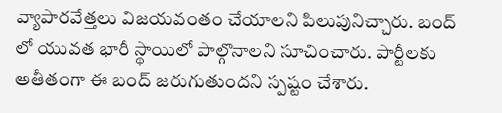వ్యాపారవేత్తలు విజయవంతం చేయాలని పిలుపునిచ్చారు. బంద్ లో యువత భారీ స్థాయిలో పాల్గొనాలని సూచించారు. పార్టీలకు అతీతంగా ఈ బంద్ జరుగుతుందని స్పష్టం చేశారు.